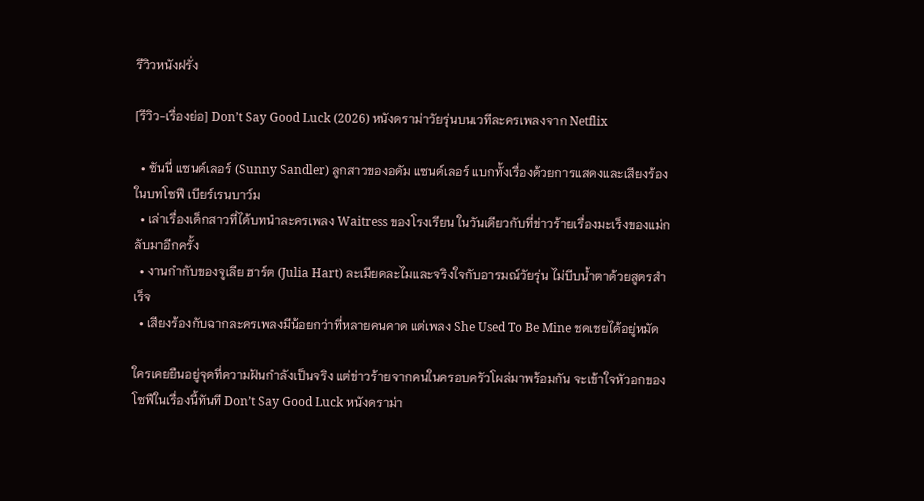รีวิวหนังฝรั่ง

[รีวิว-เรื่องย่อ] Don’t Say Good Luck (2026) หนังดราม่าวัยรุ่นบนเวทีละครเพลงจาก Netflix

  • ซันนี่ แซนด์เลอร์ (Sunny Sandler) ลูกสาวของอดัม แซนด์เลอร์ แบกทั้งเรื่องด้วยการแสดงและเสียงร้องในบทโซฟี เบียร์เรนบาว์ม
  • เล่าเรื่องเด็กสาวที่ได้บทนำละครเพลง Waitress ของโรงเรียน ในวันเดียวกับที่ข่าวร้ายเรื่องมะเร็งของแม่กลับมาอีกครั้ง
  • งานกำกับของจูเลีย ฮาร์ต (Julia Hart) ละเมียดละไมและจริงใจกับอารมณ์วัยรุ่น ไม่บีบน้ำตาด้วยสูตรสำเร็จ
  • เสียงร้องกับฉากละครเพลงมีน้อยกว่าที่หลายคนคาด แต่เพลง She Used To Be Mine ชดเชยได้อยู่หมัด

ใครเคยยืนอยู่จุดที่ความฝันกำลังเป็นจริง แต่ข่าวร้ายจากคนในครอบครัวโผล่มาพร้อมกัน จะเข้าใจหัวอกของโซฟีในเรื่องนี้ทันที Don’t Say Good Luck หนังดราม่า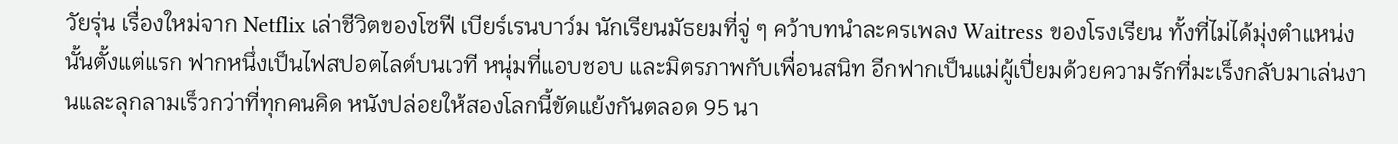วัยรุ่น เรื่องใหม่จาก Netflix เล่าชีวิตของโซฟี เบียร์เรนบาว์ม นักเรียนมัธยมที่จู่ ๆ คว้าบทนำละครเพลง Waitress ของโรงเรียน ทั้งที่ไม่ได้มุ่งตำแหน่งนั้นตั้งแต่แรก ฟากหนึ่งเป็นไฟสปอตไลต์บนเวที หนุ่มที่แอบชอบ และมิตรภาพกับเพื่อนสนิท อีกฟากเป็นแม่ผู้เปี่ยมด้วยความรักที่มะเร็งกลับมาเล่นงานและลุกลามเร็วกว่าที่ทุกคนคิด หนังปล่อยให้สองโลกนี้ขัดแย้งกันตลอด 95 นา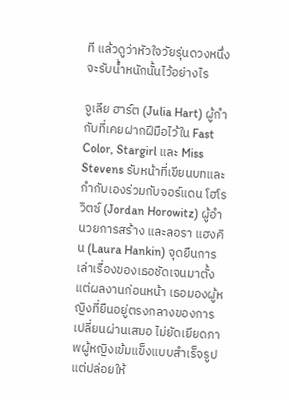ที แล้วดูว่าหัวใจวัยรุ่นดวงหนึ่งจะรับน้ำหนักนั้นไว้อย่างไร

จูเลีย ฮาร์ต (Julia Hart) ผู้กำกับที่เคยฝากฝีมือไว้ใน Fast Color, Stargirl และ Miss Stevens รับหน้าที่เขียนบทและกำกับเองร่วมกับจอร์แดน โฮโรวิตซ์ (Jordan Horowitz) ผู้อำนวยการสร้าง และลอรา แฮงคิน (Laura Hankin) จุดยืนการเล่าเรื่องของเธอชัดเจนมาตั้งแต่ผลงานก่อนหน้า เธอมองผู้หญิงที่ยืนอยู่ตรงกลางของการเปลี่ยนผ่านเสมอ ไม่ยัดเยียดภาพผู้หญิงเข้มแข็งแบบสำเร็จรูป แต่ปล่อยให้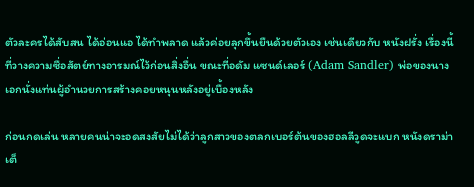ตัวละครได้สับสน ได้อ่อนแอ ได้ทำพลาด แล้วค่อยลุกขึ้นยืนด้วยตัวเอง เช่นเดียวกับ หนังฝรั่ง เรื่องนี้ที่วางความซื่อสัตย์ทางอารมณ์ไว้ก่อนสิ่งอื่น ขณะที่อดัม แซนด์เลอร์ (Adam Sandler) พ่อของนางเอกนั่งแท่นผู้อำนวยการสร้างคอยหนุนหลังอยู่เบื้องหลัง

ก่อนกดเล่น หลายคนน่าจะอดสงสัยไม่ได้ว่าลูกสาวของตลกเบอร์ต้นของฮอลลีวูดจะแบก หนังดราม่า เต็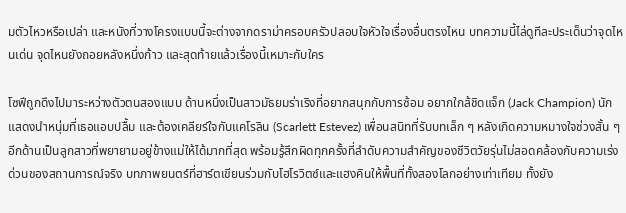มตัวไหวหรือเปล่า และหนังที่วางโครงแบบนี้จะต่างจากดราม่าครอบครัวปลอบใจหัวใจเรื่องอื่นตรงไหน บทความนี้ไล่ดูทีละประเด็นว่าจุดไหนเด่น จุดไหนยังถอยหลังหนึ่งก้าว และสุดท้ายแล้วเรื่องนี้เหมาะกับใคร

โซฟีถูกดึงไปมาระหว่างตัวตนสองแบบ ด้านหนึ่งเป็นสาวมัธยมร่าเริงที่อยากสนุกกับการซ้อม อยากใกล้ชิดแจ็ก (Jack Champion) นักแสดงนำหนุ่มที่เธอแอบปลื้ม และต้องเคลียร์ใจกับแคโรลิน (Scarlett Estevez) เพื่อนสนิทที่รับบทเล็ก ๆ หลังเกิดความหมางใจช่วงสั้น ๆ อีกด้านเป็นลูกสาวที่พยายามอยู่ข้างแม่ให้ได้มากที่สุด พร้อมรู้สึกผิดทุกครั้งที่ลำดับความสำคัญของชีวิตวัยรุ่นไม่สอดคล้องกับความเร่งด่วนของสถานการณ์จริง บทภาพยนตร์ที่ฮาร์ตเขียนร่วมกับโฮโรวิตซ์และแฮงคินให้พื้นที่ทั้งสองโลกอย่างเท่าเทียม ทั้งยัง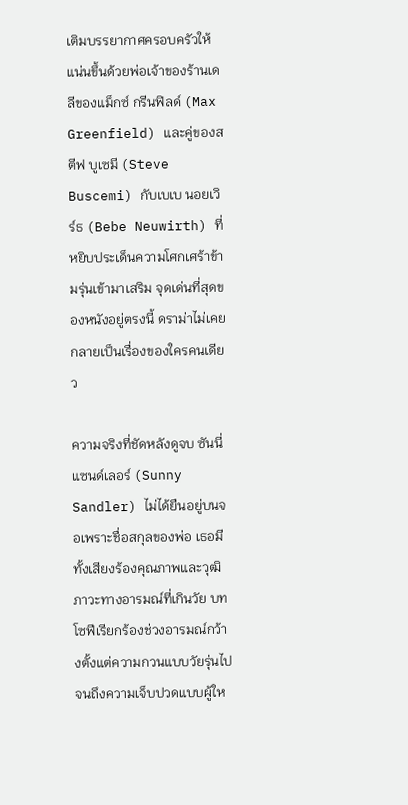เติมบรรยากาศครอบครัวให้แน่นขึ้นด้วยพ่อเจ้าของร้านเดลีของแม็กซ์ กรีนฟิลด์ (Max Greenfield) และคู่ของสตีฟ บูเซมี (Steve Buscemi) กับเบเบ นอยเวิร์ธ (Bebe Neuwirth) ที่หยิบประเด็นความโศกเศร้าข้ามรุ่นเข้ามาเสริม จุดเด่นที่สุดของหนังอยู่ตรงนี้ ดราม่าไม่เคยกลายเป็นเรื่องของใครคนเดียว

ความจริงที่ชัดหลังดูจบ ซันนี่ แซนด์เลอร์ (Sunny Sandler) ไม่ได้ยืนอยู่บนจอเพราะชื่อสกุลของพ่อ เธอมีทั้งเสียงร้องคุณภาพและวุฒิภาวะทางอารมณ์ที่เกินวัย บทโซฟีเรียกร้องช่วงอารมณ์กว้างตั้งแต่ความกวนแบบวัยรุ่นไปจนถึงความเจ็บปวดแบบผู้ให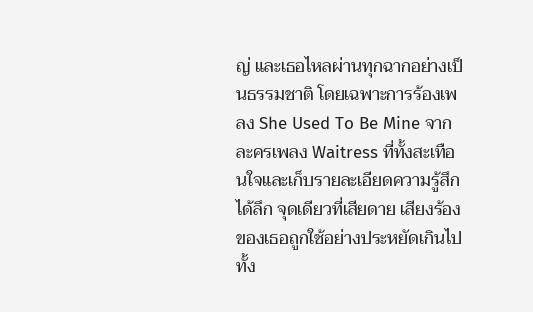ญ่ และเธอไหลผ่านทุกฉากอย่างเป็นธรรมชาติ โดยเฉพาะการร้องเพลง She Used To Be Mine จากละครเพลง Waitress ที่ทั้งสะเทือนใจและเก็บรายละเอียดความรู้สึกได้ลึก จุดเดียวที่เสียดาย เสียงร้องของเธอถูกใช้อย่างประหยัดเกินไป ทั้ง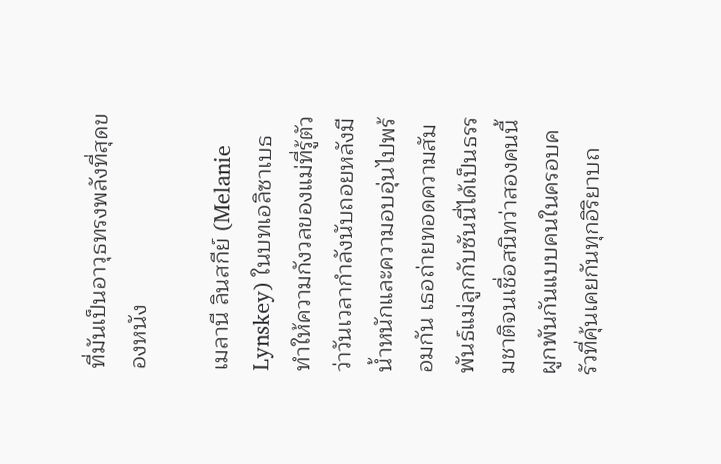ที่มันเป็นอาวุธทรงพลังที่สุดของหนัง

เมลานี ลินสกีย์ (Melanie Lynskey) ในบทเอลิซาเบธทำให้ความกังวลของแม่ที่รู้ตัวว่าวันเวลากำลังนับถอยหลังมีน้ำหนักและความอบอุ่นไปพร้อมกัน เธอถ่ายทอดความสัมพันธ์แม่ลูกกับซันนี่ได้เป็นธรรมชาติจนเชื่อสนิทว่าสองคนนี้ผูกพันกันแบบคนในครอบครัวที่คุ้นเคยกันทุกอิริยาบถ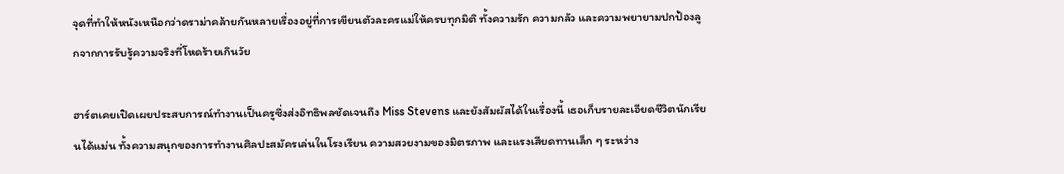จุดที่ทำให้หนังเหนือกว่าดราม่าคล้ายกันหลายเรื่องอยู่ที่การเขียนตัวละครแม่ให้ครบทุกมิติ ทั้งความรัก ความกลัว และความพยายามปกป้องลูกจากการรับรู้ความจริงที่โหดร้ายเกินวัย

ฮาร์ตเคยเปิดเผยประสบการณ์ทำงานเป็นครูซึ่งส่งอิทธิพลชัดเจนถึง Miss Stevens และยังสัมผัสได้ในเรื่องนี้ เธอเก็บรายละเอียดชีวิตนักเรียนได้แม่น ทั้งความสนุกของการทำงานศิลปะสมัครเล่นในโรงเรียน ความสวยงามของมิตรภาพ และแรงเสียดทานเล็ก ๆ ระหว่าง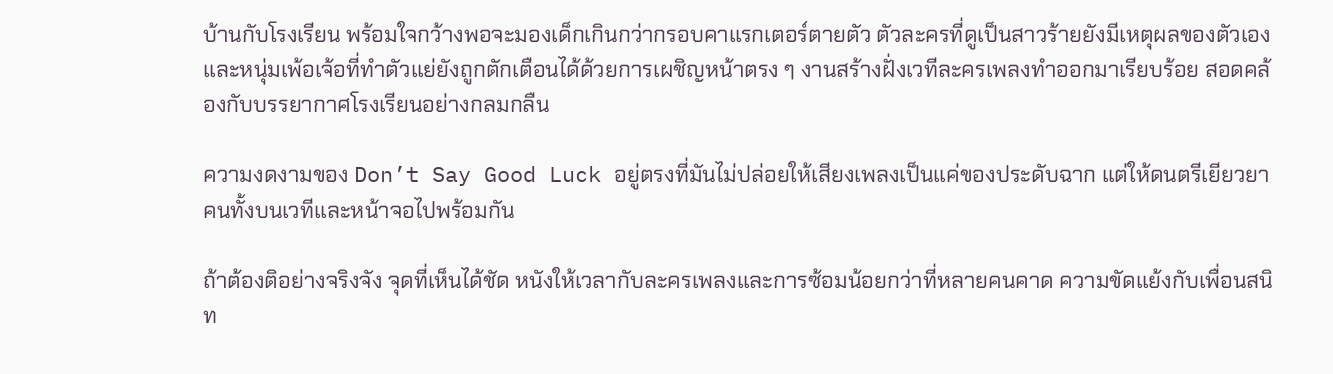บ้านกับโรงเรียน พร้อมใจกว้างพอจะมองเด็กเกินกว่ากรอบคาแรกเตอร์ตายตัว ตัวละครที่ดูเป็นสาวร้ายยังมีเหตุผลของตัวเอง และหนุ่มเพ้อเจ้อที่ทำตัวแย่ยังถูกตักเตือนได้ด้วยการเผชิญหน้าตรง ๆ งานสร้างฝั่งเวทีละครเพลงทำออกมาเรียบร้อย สอดคล้องกับบรรยากาศโรงเรียนอย่างกลมกลืน

ความงดงามของ Don’t Say Good Luck อยู่ตรงที่มันไม่ปล่อยให้เสียงเพลงเป็นแค่ของประดับฉาก แต่ให้ดนตรีเยียวยาคนทั้งบนเวทีและหน้าจอไปพร้อมกัน

ถ้าต้องติอย่างจริงจัง จุดที่เห็นได้ชัด หนังให้เวลากับละครเพลงและการซ้อมน้อยกว่าที่หลายคนคาด ความขัดแย้งกับเพื่อนสนิท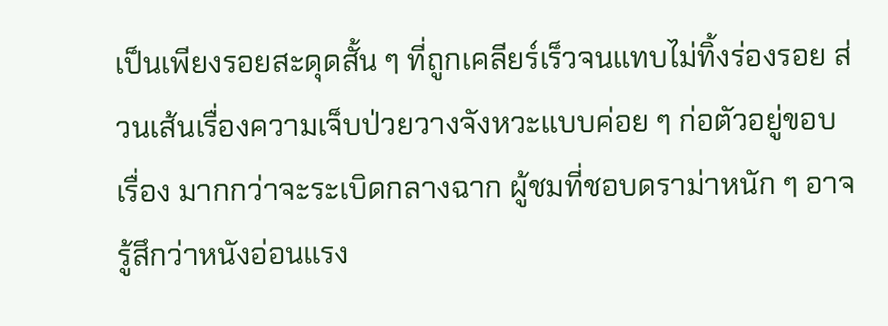เป็นเพียงรอยสะดุดสั้น ๆ ที่ถูกเคลียร์เร็วจนแทบไม่ทิ้งร่องรอย ส่วนเส้นเรื่องความเจ็บป่วยวางจังหวะแบบค่อย ๆ ก่อตัวอยู่ขอบเรื่อง มากกว่าจะระเบิดกลางฉาก ผู้ชมที่ชอบดราม่าหนัก ๆ อาจรู้สึกว่าหนังอ่อนแรง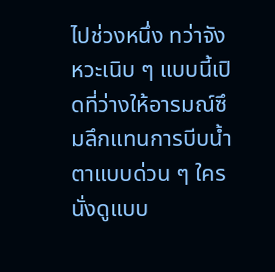ไปช่วงหนึ่ง ทว่าจังหวะเนิบ ๆ แบบนี้เปิดที่ว่างให้อารมณ์ซึมลึกแทนการบีบน้ำตาแบบด่วน ๆ ใครนั่งดูแบบ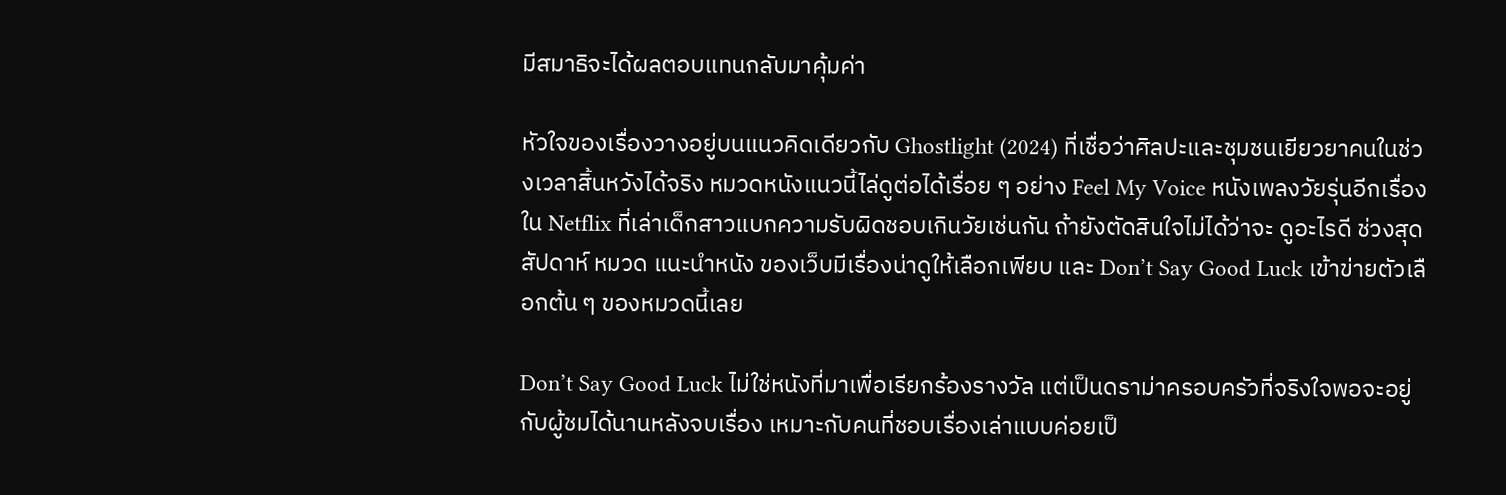มีสมาธิจะได้ผลตอบแทนกลับมาคุ้มค่า

หัวใจของเรื่องวางอยู่บนแนวคิดเดียวกับ Ghostlight (2024) ที่เชื่อว่าศิลปะและชุมชนเยียวยาคนในช่วงเวลาสิ้นหวังได้จริง หมวดหนังแนวนี้ไล่ดูต่อได้เรื่อย ๆ อย่าง Feel My Voice หนังเพลงวัยรุ่นอีกเรื่องใน Netflix ที่เล่าเด็กสาวแบกความรับผิดชอบเกินวัยเช่นกัน ถ้ายังตัดสินใจไม่ได้ว่าจะ ดูอะไรดี ช่วงสุดสัปดาห์ หมวด แนะนำหนัง ของเว็บมีเรื่องน่าดูให้เลือกเพียบ และ Don’t Say Good Luck เข้าข่ายตัวเลือกต้น ๆ ของหมวดนี้เลย

Don’t Say Good Luck ไม่ใช่หนังที่มาเพื่อเรียกร้องรางวัล แต่เป็นดราม่าครอบครัวที่จริงใจพอจะอยู่กับผู้ชมได้นานหลังจบเรื่อง เหมาะกับคนที่ชอบเรื่องเล่าแบบค่อยเป็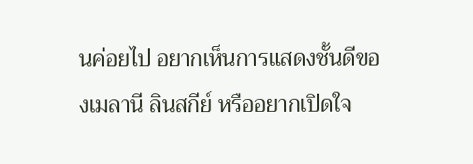นค่อยไป อยากเห็นการแสดงชั้นดีของเมลานี ลินสกีย์ หรืออยากเปิดใจ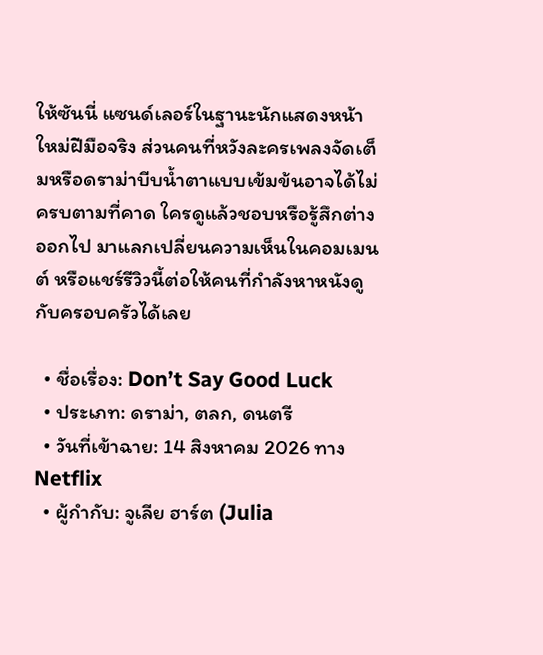ให้ซันนี่ แซนด์เลอร์ในฐานะนักแสดงหน้าใหม่ฝีมือจริง ส่วนคนที่หวังละครเพลงจัดเต็มหรือดราม่าบีบน้ำตาแบบเข้มข้นอาจได้ไม่ครบตามที่คาด ใครดูแล้วชอบหรือรู้สึกต่างออกไป มาแลกเปลี่ยนความเห็นในคอมเมนต์ หรือแชร์รีวิวนี้ต่อให้คนที่กำลังหาหนังดูกับครอบครัวได้เลย

  • ชื่อเรื่อง: Don’t Say Good Luck
  • ประเภท: ดราม่า, ตลก, ดนตรี
  • วันที่เข้าฉาย: 14 สิงหาคม 2026 ทาง Netflix
  • ผู้กำกับ: จูเลีย ฮาร์ต (Julia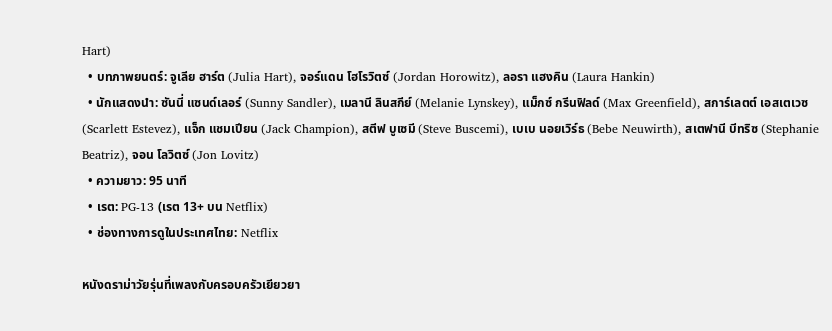Hart)
  • บทภาพยนตร์: จูเลีย ฮาร์ต (Julia Hart), จอร์แดน โฮโรวิตซ์ (Jordan Horowitz), ลอรา แฮงคิน (Laura Hankin)
  • นักแสดงนำ: ซันนี่ แซนด์เลอร์ (Sunny Sandler), เมลานี ลินสกีย์ (Melanie Lynskey), แม็กซ์ กรีนฟิลด์ (Max Greenfield), สการ์เลตต์ เอสเตเวซ (Scarlett Estevez), แจ็ก แชมเปียน (Jack Champion), สตีฟ บูเซมี (Steve Buscemi), เบเบ นอยเวิร์ธ (Bebe Neuwirth), สเตฟานี บีทริซ (Stephanie Beatriz), จอน โลวิตซ์ (Jon Lovitz)
  • ความยาว: 95 นาที
  • เรต: PG-13 (เรต 13+ บน Netflix)
  • ช่องทางการดูในประเทศไทย: Netflix

หนังดราม่าวัยรุ่นที่เพลงกับครอบครัวเยียวยา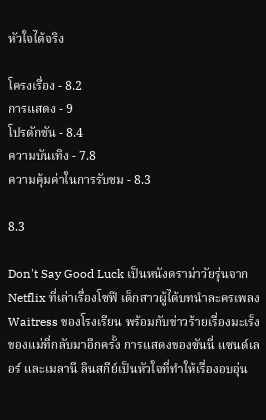หัวใจได้จริง

โครงเรื่อง - 8.2
การแสดง - 9
โปรดักชัน - 8.4
ความบันเทิง - 7.8
ความคุ้มค่าในการรับชม - 8.3

8.3

Don't Say Good Luck เป็นหนังดราม่าวัยรุ่นจาก Netflix ที่เล่าเรื่องโซฟี เด็กสาวผู้ได้บทนำละครเพลง Waitress ของโรงเรียน พร้อมกับข่าวร้ายเรื่องมะเร็งของแม่ที่กลับมาอีกครั้ง การแสดงของซันนี่ แซนด์เลอร์ และเมลานี ลินสกีย์เป็นหัวใจที่ทำให้เรื่องอบอุ่น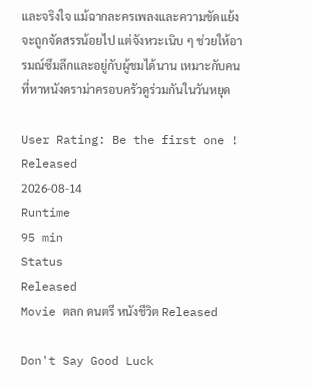และจริงใจ แม้ฉากละครเพลงและความขัดแย้งจะถูกจัดสรรน้อยไป แต่จังหวะเนิบ ๆ ช่วยให้อารมณ์ซึมลึกและอยู่กับผู้ชมได้นาน เหมาะกับคนที่หาหนังดราม่าครอบครัวดูร่วมกันในวันหยุด

User Rating: Be the first one !
Released
2026-08-14
Runtime
95 min
Status
Released
Movie ตลก ดนตรี หนังชีวิต Released

Don't Say Good Luck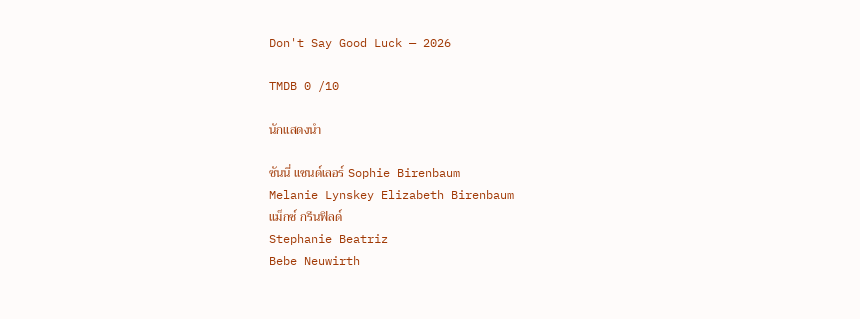Don't Say Good Luck — 2026

TMDB 0 /10

นักแสดงนำ

ซันนี่ แซนด์เลอร์ Sophie Birenbaum
Melanie Lynskey Elizabeth Birenbaum
แม็กซ์ กรีนฟิลด์
Stephanie Beatriz
Bebe Neuwirth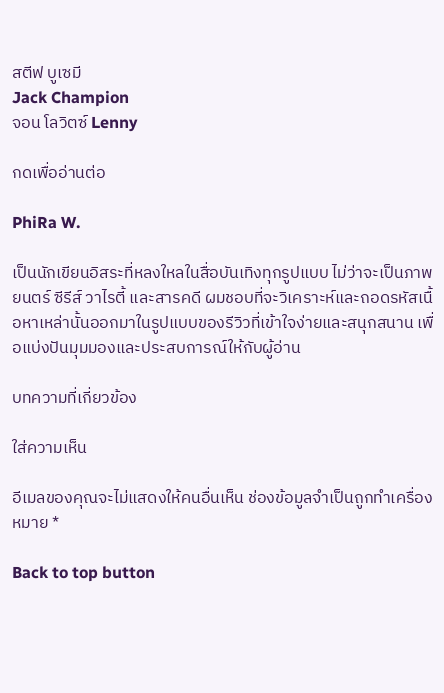สตีฟ บูเซมี
Jack Champion
จอน โลวิตซ์ Lenny

กดเพื่ออ่านต่อ

PhiRa W.

เป็นนักเขียนอิสระที่หลงใหลในสื่อบันเทิงทุกรูปแบบ ไม่ว่าจะเป็นภาพยนตร์ ซีรีส์ วาไรตี้ และสารคดี ผมชอบที่จะวิเคราะห์และถอดรหัสเนื้อหาเหล่านั้นออกมาในรูปแบบของรีวิวที่เข้าใจง่ายและสนุกสนาน เพื่อแบ่งปันมุมมองและประสบการณ์ให้กับผู้อ่าน

บทความที่เกี่ยวข้อง

ใส่ความเห็น

อีเมลของคุณจะไม่แสดงให้คนอื่นเห็น ช่องข้อมูลจำเป็นถูกทำเครื่องหมาย *

Back to top button